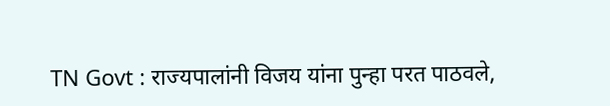TN Govt : राज्यपालांनी विजय यांना पुन्हा परत पाठवले,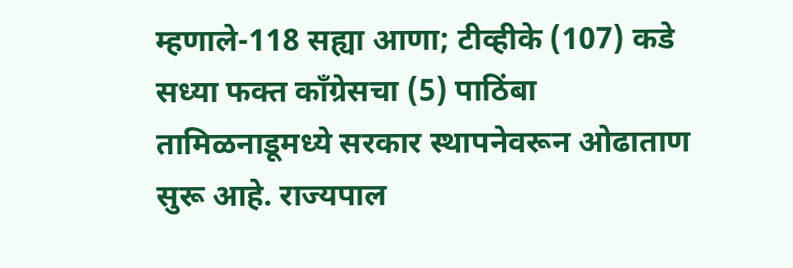म्हणाले-118 सह्या आणा; टीव्हीके (107) कडे सध्या फक्त काँग्रेसचा (5) पाठिंबा
तामिळनाडूमध्ये सरकार स्थापनेवरून ओढाताण सुरू आहे. राज्यपाल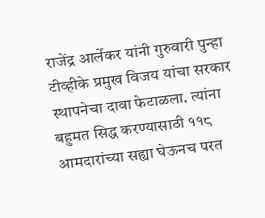राजेंद्र आर्लेकर यांनी गुरुवारी पुन्हा टीव्हीके प्रमुख विजय यांचा सरकार स्थापनेचा दावा फेटाळला. त्यांना बहुमत सिद्ध करण्यासाठी ११८ आमदारांच्या सह्या घेऊनच परत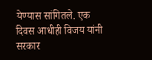येण्यास सांगितले. एक दिवस आधीही विजय यांनी सरकार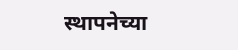स्थापनेच्या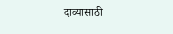दाव्यासाठी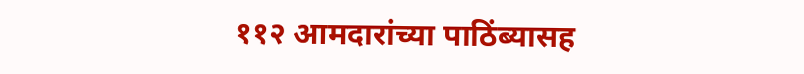११२ आमदारांच्या पाठिंब्यासह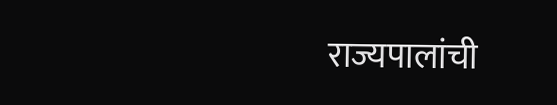राज्यपालांची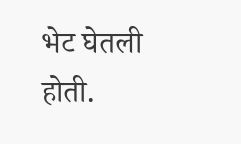भेट घेतली होती.